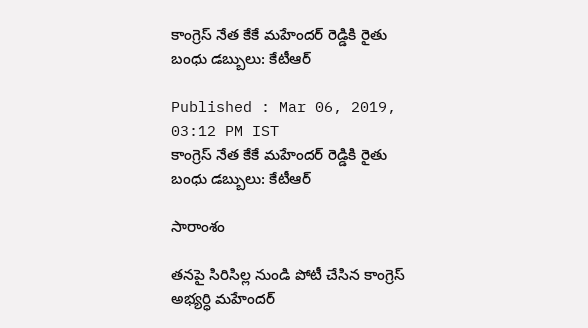కాంగ్రెస్ నేత కేకే మహేందర్ రెడ్డికి రైతు బంధు డబ్బులు: కేటీఆర్

Published : Mar 06, 2019, 03:12 PM IST
కాంగ్రెస్ నేత కేకే మహేందర్ రెడ్డికి రైతు బంధు డబ్బులు: కేటీఆర్

సారాంశం

తనపై సిరిసిల్ల నుండి పోటీ చేసిన కాంగ్రెస్ అభ్యర్ధి మహేందర్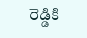రెడ్డికి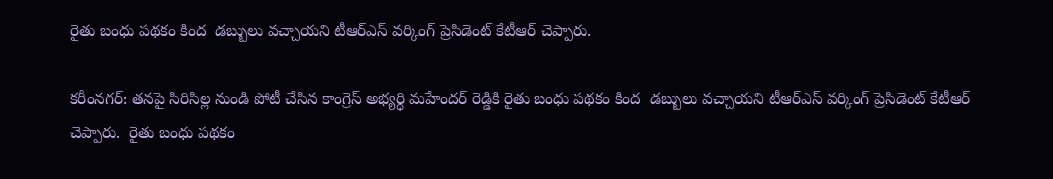రైతు బంధు పథకం కింద  డబ్బులు వచ్చాయని టీఆర్ఎస్ వర్కింగ్ ప్రెసిడెంట్ కేటీఆర్ చెప్పారు.

కరీంనగర్: తనపై సిరిసిల్ల నుండి పోటీ చేసిన కాంగ్రెస్ అభ్యర్ధి మహేందర్ రెడ్డికి రైతు బంధు పథకం కింద  డబ్బులు వచ్చాయని టీఆర్ఎస్ వర్కింగ్ ప్రెసిడెంట్ కేటీఆర్ చెప్పారు.  రైతు బంధు పథకం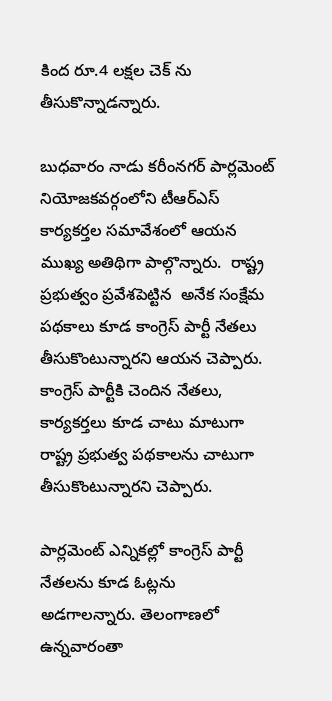కింద రూ.4 లక్షల చెక్ ను తీసుకొన్నాడన్నారు.

బుధవారం నాడు కరీంనగర్ పార్లమెంట్ నియోజకవర్గంలోని టీఆర్ఎస్ కార్యకర్తల సమావేశంలో ఆయన  ముఖ్య అతిథిగా పాల్గొన్నారు.  రాష్ట్ర ప్రభుత్వం ప్రవేశపెట్టిన  అనేక సంక్షేమ పథకాలు కూడ కాంగ్రెస్ పార్టీ నేతలు తీసుకొంటున్నారని ఆయన చెప్పారు. కాంగ్రెస్ పార్టీకి చెందిన నేతలు, కార్యకర్తలు కూడ చాటు మాటుగా  రాష్ట్ర ప్రభుత్వ పథకాలను చాటుగా  తీసుకొంటున్నారని చెప్పారు.

పార్లమెంట్ ఎన్నికల్లో కాంగ్రెస్ పార్టీ నేతలను కూడ ఓట్లను  అడగాలన్నారు. తెలంగాణలో ఉన్నవారంతా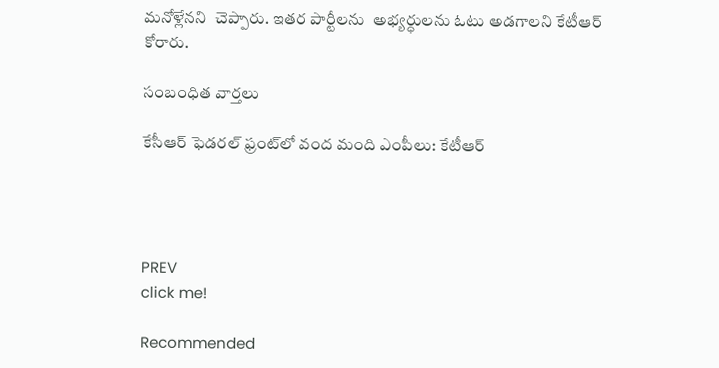మనోళ్లేనని  చెప్పారు. ఇతర పార్టీలను  అభ్యర్ధులను ఓటు అడగాలని కేటీఆర్ కోరారు.

సంబంధిత వార్తలు

కేసీఆర్ ఫెడరల్ ఫ్రంట్‌లో వంద మంది ఎంపీలు: కేటీఆర్




PREV
click me!

Recommended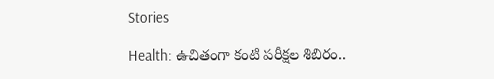Stories

Health: ఉచితంగా కంటి ప‌రీక్షల శిబిరం..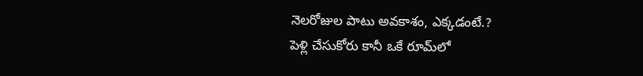నెల‌రోజుల పాటు అవ‌కాశం, ఎక్క‌డంటే.?
పెళ్లి చేసుకోరు కానీ ఒకే రూమ్‌లో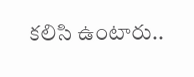క‌లిసి ఉంటారు..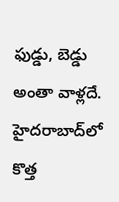ఫుడ్డు, బెడ్డు అంతా వాళ్ల‌దే. హైద‌రాబాద్‌లో కొత్త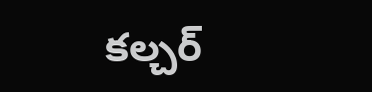క‌ల్చ‌ర్